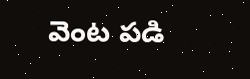వెంట పడి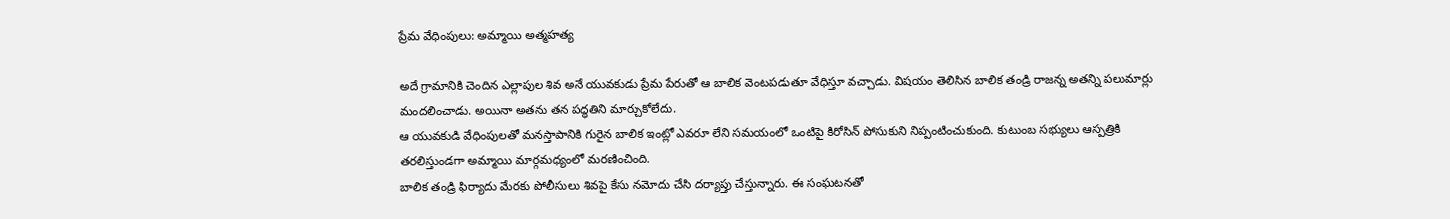ప్రేమ వేధింపులు: అమ్మాయి అత్మహత్య

అదే గ్రామానికి చెందిన ఎల్లాపుల శివ అనే యువకుడు ప్రేమ పేరుతో ఆ బాలిక వెంటపడుతూ వేధిస్తూ వచ్చాడు. విషయం తెలిసిన బాలిక తండ్రి రాజన్న అతన్ని పలుమార్లు మందలించాడు. అయినా అతను తన పద్ధతిని మార్చుకోలేదు.
ఆ యువకుడి వేధింపులతో మనస్తాపానికి గురైన బాలిక ఇంట్లో ఎవరూ లేని సమయంలో ఒంటిపై కిరోసిన్ పోసుకుని నిప్పంటించుకుంది. కుటుంబ సభ్యులు ఆస్పత్రికి తరలిస్తుండగా అమ్మాయి మార్గమధ్యంలో మరణించింది.
బాలిక తండ్రి ఫిర్యాదు మేరకు పోలీసులు శివపై కేసు నమోదు చేసి దర్యాప్తు చేస్తున్నారు. ఈ సంఘటనతో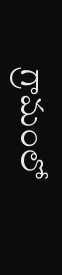గ్రామంలో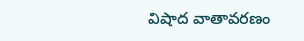విషాద వాతావరణం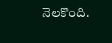నెలకొంది.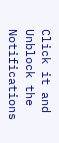Click it and Unblock the Notifications